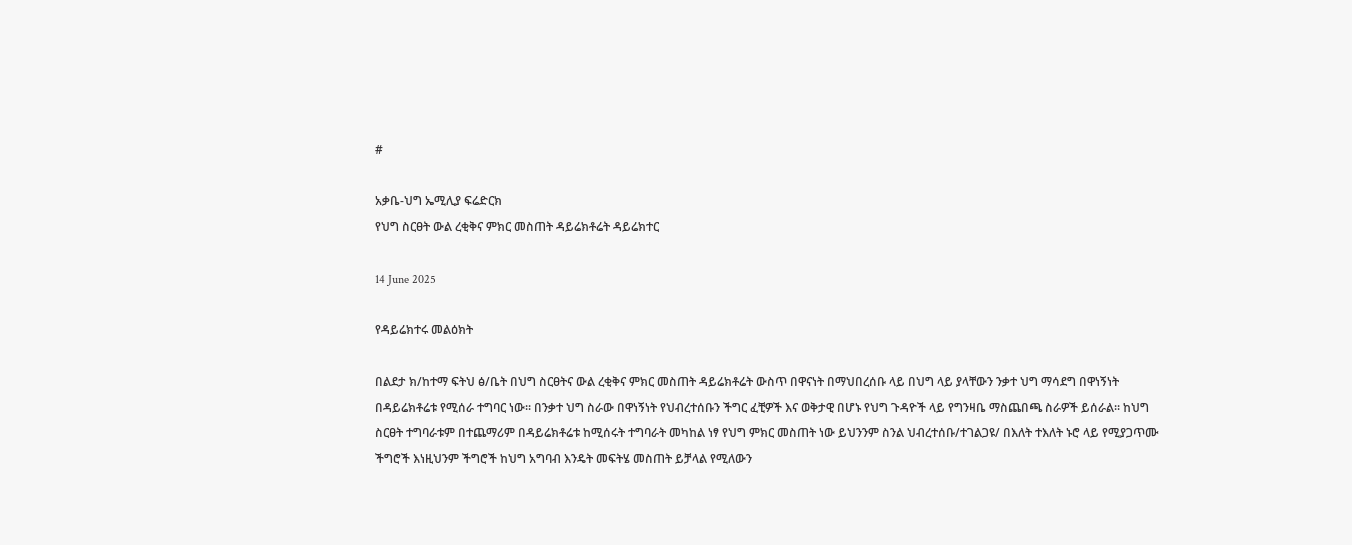#

አቃቤ-ህግ ኤሚሊያ ፍሬድርክ
የህግ ስርፀት ውል ረቂቅና ምክር መስጠት ዳይሬክቶሬት ዳይሬክተር

14 June 2025

የዳይሬክተሩ መልዕክት

በልደታ ክ/ከተማ ፍትህ ፅ/ቤት በህግ ስርፀትና ውል ረቂቅና ምክር መስጠት ዳይሬክቶሬት ውስጥ በዋናነት በማህበረሰቡ ላይ በህግ ላይ ያላቸውን ንቃተ ህግ ማሳደግ በዋነኝነት በዳይሬክቶሬቱ የሚሰራ ተግባር ነው፡፡ በንቃተ ህግ ስራው በዋነኝነት የህብረተሰቡን ችግር ፈቺዎች እና ወቅታዊ በሆኑ የህግ ጉዳዮች ላይ የግንዛቤ ማስጨበጫ ስራዎች ይሰራል፡፡ ከህግ ስርፀት ተግባራቱም በተጨማሪም በዳይሬክቶሬቱ ከሚሰሩት ተግባራት መካከል ነፃ የህግ ምክር መስጠት ነው ይህንንም ስንል ህብረተሰቡ/ተገልጋዩ/ በእለት ተእለት ኑሮ ላይ የሚያጋጥሙ ችግሮች እነዚህንም ችግሮች ከህግ አግባብ እንዴት መፍትሄ መስጠት ይቻላል የሚለውን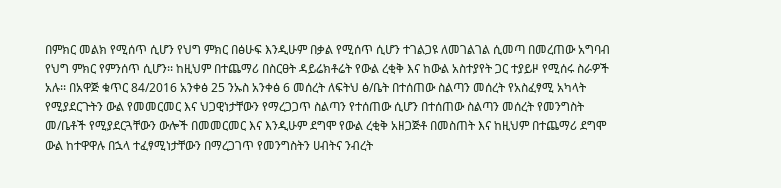በምክር መልክ የሚሰጥ ሲሆን የህግ ምክር በፅሁፍ እንዲሁም በቃል የሚሰጥ ሲሆን ተገልጋዩ ለመገልገል ሲመጣ በመረጠው አግባብ የህግ ምክር የምንሰጥ ሲሆን፡፡ ከዚህም በተጨማሪ በስርፀት ዳይሬክቶሬት የውል ረቂቅ እና ከውል አስተያየት ጋር ተያይዞ የሚሰሩ ስራዎች አሉ፡፡ በአዋጅ ቁጥር 84/2016 አንቀፅ 25 ንኡስ አንቀፅ 6 መሰረት ለፍትህ ፅ/ቤት በተሰጠው ስልጣን መሰረት የአስፈፃሚ አካላት የሚያደርጉትን ውል የመመርመር እና ህጋዊነታቸውን የማረጋጋጥ ስልጣን የተሰጠው ሲሆን በተሰጠው ስልጣን መሰረት የመንግስት መ/ቤቶች የሚያደርጓቸውን ውሎች በመመርመር እና እንዲሁም ደግሞ የውል ረቂቅ አዘጋጅቶ በመስጠት እና ከዚህም በተጨማሪ ደግሞ ውል ከተዋዋሉ በኋላ ተፈፃሚነታቸውን በማረጋገጥ የመንግስትን ሀብትና ንብረት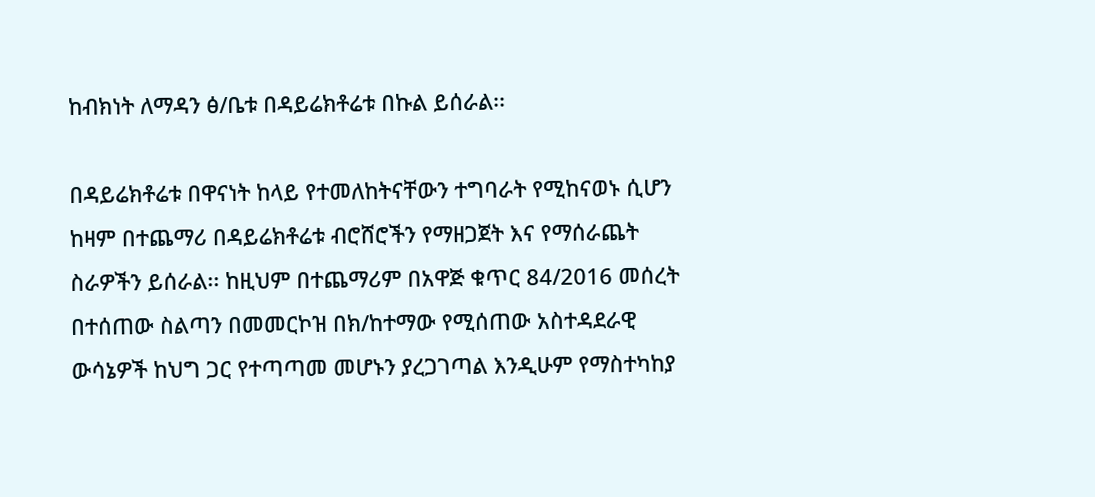ከብክነት ለማዳን ፅ/ቤቱ በዳይሬክቶሬቱ በኩል ይሰራል፡፡

በዳይሬክቶሬቱ በዋናነት ከላይ የተመለከትናቸውን ተግባራት የሚከናወኑ ሲሆን ከዛም በተጨማሪ በዳይሬክቶሬቱ ብሮሸሮችን የማዘጋጀት እና የማሰራጨት ስራዎችን ይሰራል፡፡ ከዚህም በተጨማሪም በአዋጅ ቁጥር 84/2016 መሰረት በተሰጠው ስልጣን በመመርኮዝ በክ/ከተማው የሚሰጠው አስተዳደራዊ ውሳኔዎች ከህግ ጋር የተጣጣመ መሆኑን ያረጋገጣል እንዲሁም የማስተካከያ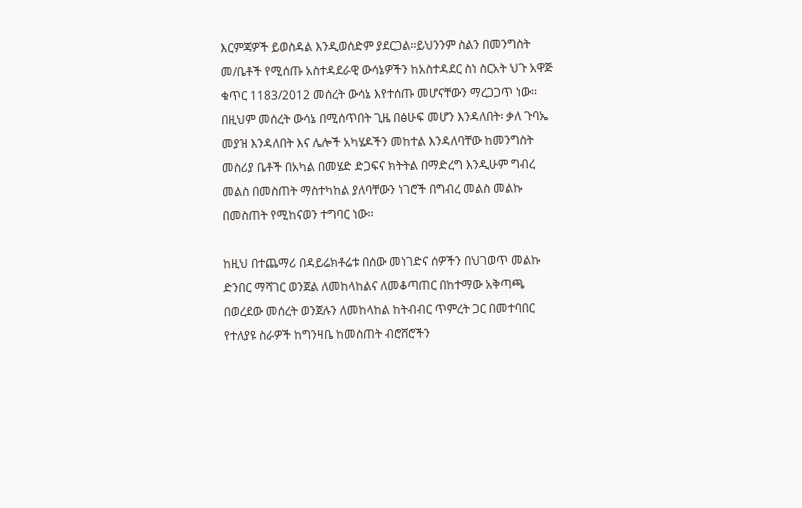እርምጃዎች ይወስዳል እንዲወሰድም ያደርጋል፡፡ይህንንም ስልን በመንግስት መ/ቤቶች የሚሰጡ አስተዳደራዊ ውሳኔዎችን ከአስተዳደር ስነ ስርአት ህጉ አዋጅ ቁጥር 1183/2012 መሰረት ውሳኔ እየተሰጡ መሆናቸውን ማረጋጋጥ ነው፡፡ በዚህም መሰረት ውሳኔ በሚሰጥበት ጊዜ በፅሁፍ መሆን እንዳለበት፡ ቃለ ጉባኤ መያዝ እንዳለበት እና ሌሎች አካሄዶችን መከተል እንዳለባቸው ከመንግስት መስሪያ ቤቶች በአካል በመሄድ ድጋፍና ክትትል በማድረግ እንዲሁም ግብረ መልስ በመስጠት ማስተካከል ያለባቸውን ነገሮች በግብረ መልስ መልኩ በመስጠት የሚከናወን ተግባር ነው፡፡

ከዚህ በተጨማሪ በዳይሬክቶሬቱ በሰው መነገድና ሰዎችን በህገወጥ መልኩ ድንበር ማሻገር ወንጀል ለመከላከልና ለመቆጣጠር በከተማው አቅጣጫ በወረደው መሰረት ወንጀሉን ለመከላከል ከትብብር ጥምረት ጋር በመተባበር የተለያዩ ስራዎች ከግንዛቤ ከመስጠት ብሮሸሮችን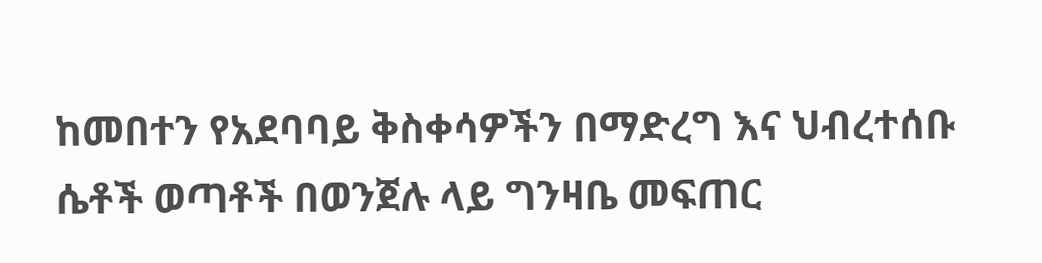ከመበተን የአደባባይ ቅስቀሳዎችን በማድረግ እና ህብረተሰቡ ሴቶች ወጣቶች በወንጀሉ ላይ ግንዛቤ መፍጠር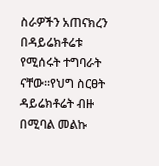ስራዎችን አጠናክረን በዳይሬክቶሬቱ የሚሰሩት ተግባራት ናቸው፡፡የህግ ስርፀት ዳይሬክቶሬት ብዙ በሚባል መልኩ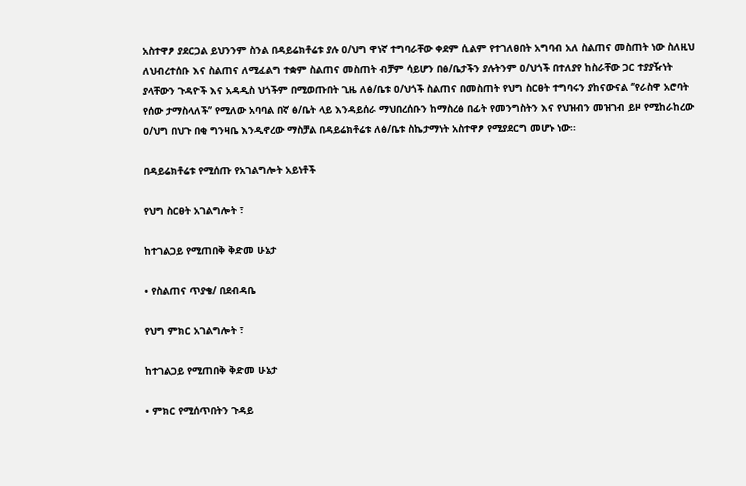አስተዋፆ ያደርጋል ይህንንም ስንል በዳይሬክቶሬቱ ያሉ ዐ/ህግ ዋነኛ ተግባራቸው ቀደም ሲልም የተገለፀበት አግባብ አለ ስልጠና መስጠት ነው ስለዚህ ለህብረተሰቡ እና ስልጠና ለሚፈልግ ተቋም ስልጠና መስጠት ብቻም ሳይሆን በፅ/ቤታችን ያሉትንም ዐ/ህጎች በተለያየ ከስራቸው ጋር ተያያዥነት ያላቸውን ጉዳዮች እና አዳዲስ ህጎችም በሚወጡበት ጊዜ ለፅ/ቤቱ ዐ/ህጎች ስልጠና በመስጠት የህግ ስርፀት ተግባሩን ያከናውናል ‘’የራስዋ አሮባት የሰው ታማስላለች’’ የሚለው አባባል በኛ ፅ/ቤት ላይ እንዳይሰራ ማህበረሰቡን ከማስረፅ በፊት የመንግስትን እና የህዝብን መዝገብ ይዞ የሚከራከረው ዐ/ህግ በህጉ በቂ ግንዛቤ እንዲኖረው ማስቻል በዳይሬክቶሬቱ ለፅ/ቤቱ ስኬታማነት አስተዋፆ የሚያደርግ መሆኑ ነው፡፡

በዳይሬክቶሬቱ የሚሰጡ የአገልግሎት አይነቶች

የህግ ስርፀት አገልግሎት ፣

ከተገልጋይ የሚጠበቅ ቅድመ ሁኔታ

• የስልጠና ጥያቄ/ በደብዳቤ

የህግ ምክር አገልግሎት ፣

ከተገልጋይ የሚጠበቅ ቅድመ ሁኔታ

• ምክር የሚሰጥበትን ጉዳይ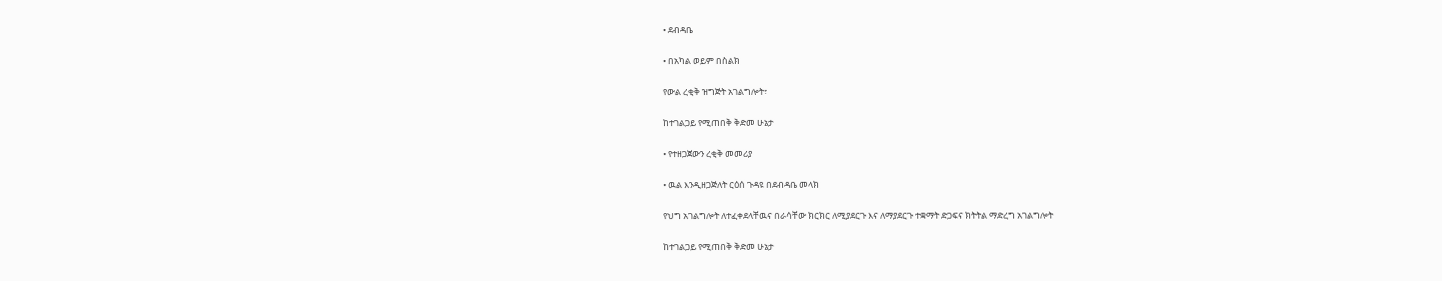• ደብዳቤ

• በአካል ወይም በስልክ

የውል ረቂቅ ዝግጅት አገልግሎት፣

ከተገልጋይ የሚጠበቅ ቅድመ ሁኔታ

• የተዘጋጀውን ረቂቅ መመሪያ

• ዉል እንዲዘጋጅለት ርዕሰ ጉዳዩ በደብዳቤ መላክ

የህግ አገልግሎት ለተፈቀደላቸዉና በራሳቸው ክርክር ለሚያደርጉ እና ለማያደርጉ ተቋማት ድጋፍና ክትትል ማድረግ አገልግሎት

ከተገልጋይ የሚጠበቅ ቅድመ ሁኔታ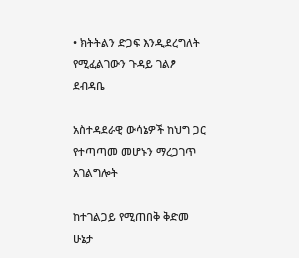• ክትትልን ድጋፍ እንዲደረግለት የሚፈልገውን ጉዳይ ገልፆ ደብዳቤ

አስተዳደራዊ ውሳኔዎች ከህግ ጋር የተጣጣመ መሆኑን ማረጋገጥ አገልግሎት

ከተገልጋይ የሚጠበቅ ቅድመ ሁኔታ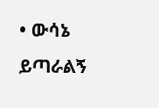• ውሳኔ ይጣራልኝ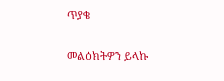ጥያቄ

መልዕክትዎን ይላኩ